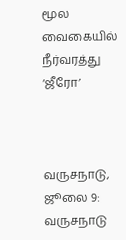மூல வைகையில் நீர்வரத்து ‘ஜீரோ’



வருசநாடு, ஜூலை 9: வருசநாடு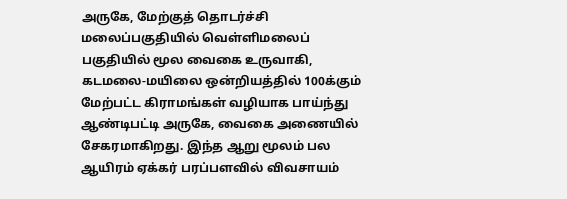அருகே, மேற்குத் தொடர்ச்சி மலைப்பகுதியில் வெள்ளிமலைப் பகுதியில் மூல வைகை உருவாகி, கடமலை-மயிலை ஒன்றியத்தில் 100க்கும் மேற்பட்ட கிராமங்கள் வழியாக பாய்ந்து ஆண்டிபட்டி அருகே, வைகை அணையில் சேகரமாகிறது. இந்த ஆறு மூலம் பல ஆயிரம் ஏக்கர் பரப்பளவில் விவசாயம்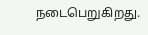நடைபெறுகிறது.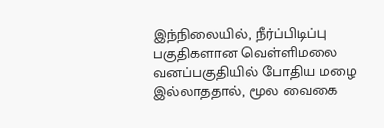இந்நிலையில், நீர்ப்பிடிப்பு பகுதிகளான வெள்ளிமலை வனப்பகுதியில் போதிய மழை இல்லாததால், மூல வைகை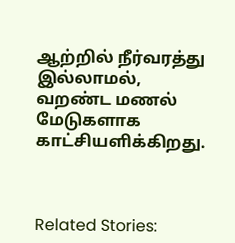ஆற்றில் நீர்வரத்து இல்லாமல், வறண்ட மணல் மேடுகளாக காட்சியளிக்கிறது.



Related Stories: